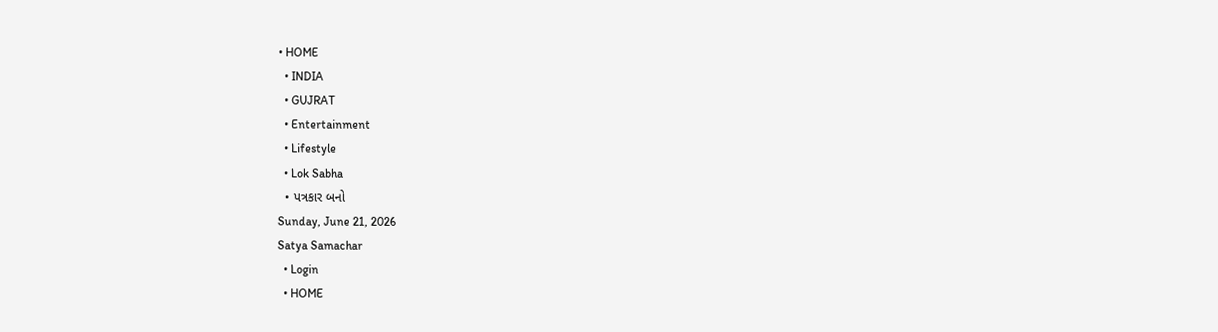• HOME
  • INDIA
  • GUJRAT
  • Entertainment
  • Lifestyle
  • Lok Sabha
  • પત્રકાર બનો
Sunday, June 21, 2026
Satya Samachar
  • Login
  • HOME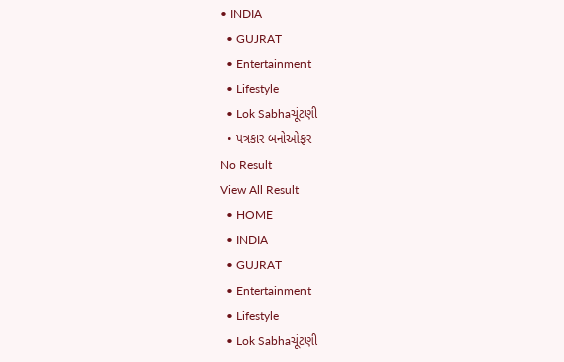• INDIA
  • GUJRAT
  • Entertainment
  • Lifestyle
  • Lok Sabhaચૂંટણી
  • પત્રકાર બનોઓફર
No Result
View All Result
  • HOME
  • INDIA
  • GUJRAT
  • Entertainment
  • Lifestyle
  • Lok Sabhaચૂંટણી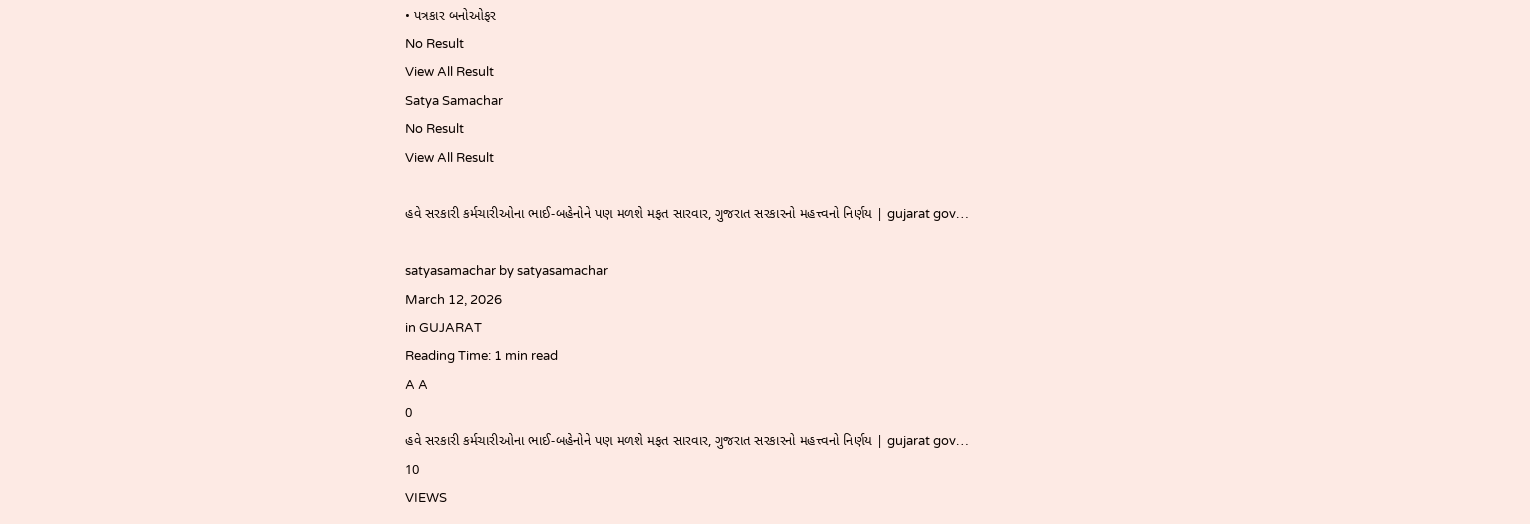• પત્રકાર બનોઓફર
No Result
View All Result
Satya Samachar
No Result
View All Result

હવે સરકારી કર્મચારીઓના ભાઈ-બહેનોને પણ મળશે મફત સારવાર, ગુજરાત સરકારનો મહત્ત્વનો નિર્ણય | gujarat gov…

satyasamachar by satyasamachar
March 12, 2026
in GUJARAT
Reading Time: 1 min read
A A
0
હવે સરકારી કર્મચારીઓના ભાઈ-બહેનોને પણ મળશે મફત સારવાર, ગુજરાત સરકારનો મહત્ત્વનો નિર્ણય | gujarat gov…
10
VIEWS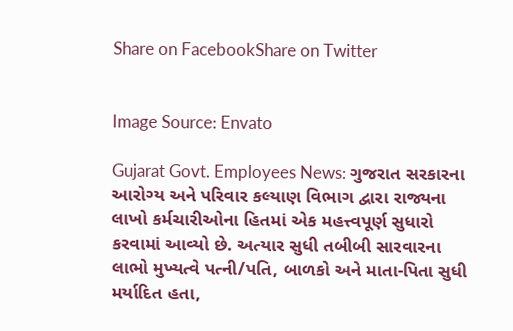Share on FacebookShare on Twitter


Image Source: Envato

Gujarat Govt. Employees News: ગુજરાત સરકારના આરોગ્ય અને પરિવાર કલ્યાણ વિભાગ દ્વારા રાજ્યના લાખો કર્મચારીઓના હિતમાં એક મહત્ત્વપૂર્ણ સુધારો કરવામાં આવ્યો છે. અત્યાર સુધી તબીબી સારવારના લાભો મુખ્યત્વે પત્ની/પતિ, બાળકો અને માતા-પિતા સુધી મર્યાદિત હતા,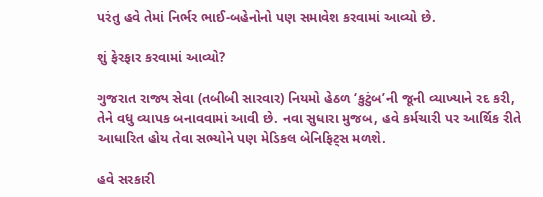પરંતુ હવે તેમાં નિર્ભર ભાઈ-બહેનોનો પણ સમાવેશ કરવામાં આવ્યો છે.

શું ફેરફાર કરવામાં આવ્યો?

ગુજરાત રાજ્ય સેવા (તબીબી સારવાર) નિયમો હેઠળ ‘કુટુંબ’ની જૂની વ્યાખ્યાને રદ કરી, તેને વધુ વ્યાપક બનાવવામાં આવી છે. નવા સુધારા મુજબ, હવે કર્મચારી પર આર્થિક રીતે આધારિત હોય તેવા સભ્યોને પણ મેડિકલ બેનિફિટ્સ મળશે.

હવે સરકારી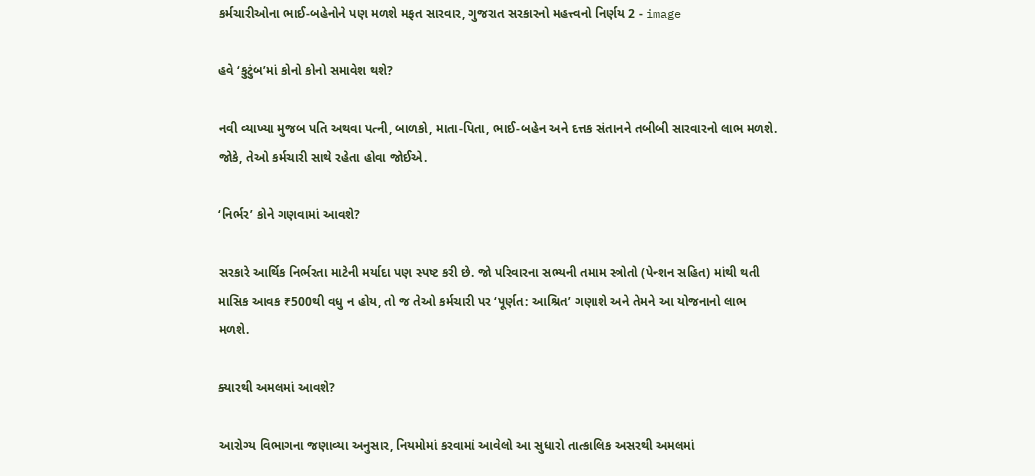કર્મચારીઓના ભાઈ-બહેનોને પણ મળશે મફત સારવાર, ગુજરાત સરકારનો મહત્ત્વનો નિર્ણય 2 - image

હવે ‘કુટુંબ’માં કોનો કોનો સમાવેશ થશે?

નવી વ્યાખ્યા મુજબ પતિ અથવા પત્ની, બાળકો, માતા-પિતા, ભાઈ-બહેન અને દત્તક સંતાનને તબીબી સારવારનો લાભ મળશે. જોકે, તેઓ કર્મચારી સાથે રહેતા હોવા જોઈએ.

‘નિર્ભર’ કોને ગણવામાં આવશે?

સરકારે આર્થિક નિર્ભરતા માટેની મર્યાદા પણ સ્પષ્ટ કરી છે. જો પરિવારના સભ્યની તમામ સ્ત્રોતો (પેન્શન સહિત) માંથી થતી માસિક આવક ₹500થી વધુ ન હોય, તો જ તેઓ કર્મચારી પર ‘પૂર્ણત: આશ્રિત’ ગણાશે અને તેમને આ યોજનાનો લાભ મળશે.

ક્યારથી અમલમાં આવશે?

આરોગ્ય વિભાગના જણાવ્યા અનુસાર, નિયમોમાં કરવામાં આવેલો આ સુધારો તાત્કાલિક અસરથી અમલમાં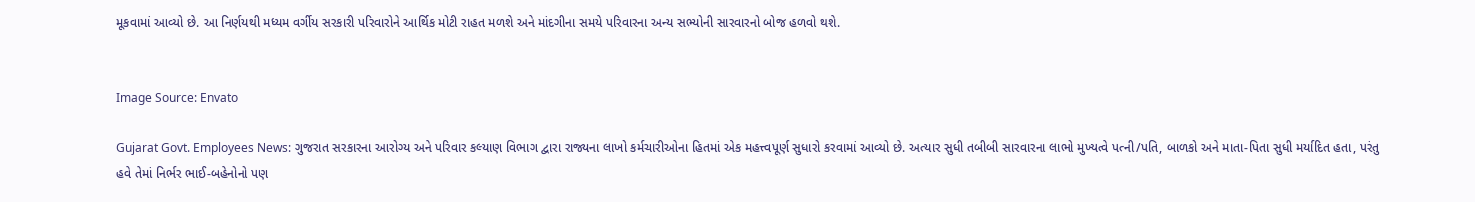મૂકવામાં આવ્યો છે. આ નિર્ણયથી મધ્યમ વર્ગીય સરકારી પરિવારોને આર્થિક મોટી રાહત મળશે અને માંદગીના સમયે પરિવારના અન્ય સભ્યોની સારવારનો બોજ હળવો થશે.


Image Source: Envato

Gujarat Govt. Employees News: ગુજરાત સરકારના આરોગ્ય અને પરિવાર કલ્યાણ વિભાગ દ્વારા રાજ્યના લાખો કર્મચારીઓના હિતમાં એક મહત્ત્વપૂર્ણ સુધારો કરવામાં આવ્યો છે. અત્યાર સુધી તબીબી સારવારના લાભો મુખ્યત્વે પત્ની/પતિ, બાળકો અને માતા-પિતા સુધી મર્યાદિત હતા, પરંતુ હવે તેમાં નિર્ભર ભાઈ-બહેનોનો પણ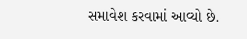સમાવેશ કરવામાં આવ્યો છે.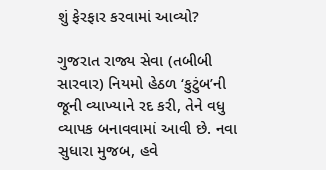શું ફેરફાર કરવામાં આવ્યો?

ગુજરાત રાજ્ય સેવા (તબીબી સારવાર) નિયમો હેઠળ ‘કુટુંબ’ની જૂની વ્યાખ્યાને રદ કરી, તેને વધુ વ્યાપક બનાવવામાં આવી છે. નવા સુધારા મુજબ, હવે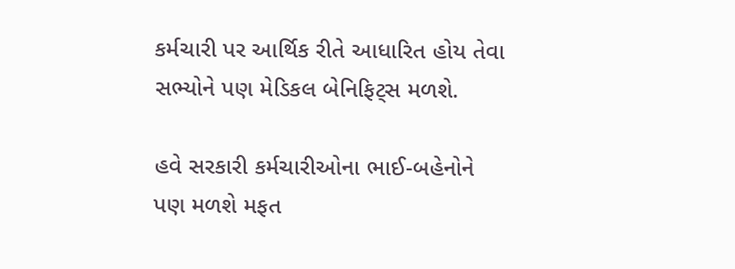કર્મચારી પર આર્થિક રીતે આધારિત હોય તેવા સભ્યોને પણ મેડિકલ બેનિફિટ્સ મળશે.

હવે સરકારી કર્મચારીઓના ભાઈ-બહેનોને પણ મળશે મફત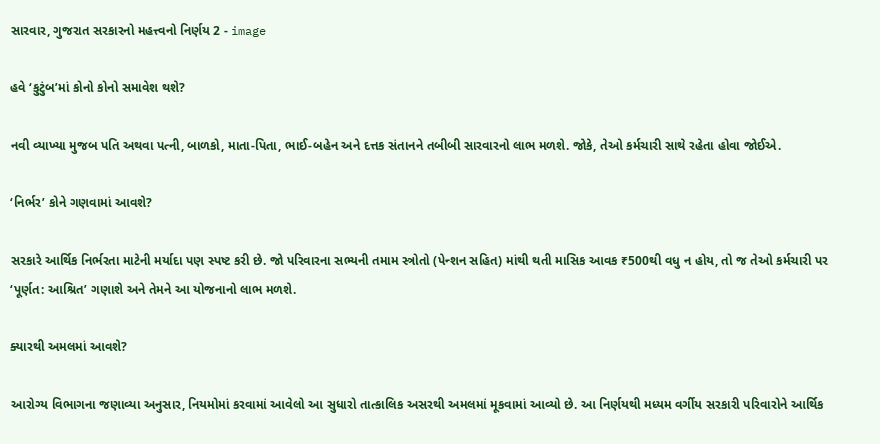સારવાર, ગુજરાત સરકારનો મહત્ત્વનો નિર્ણય 2 - image

હવે ‘કુટુંબ’માં કોનો કોનો સમાવેશ થશે?

નવી વ્યાખ્યા મુજબ પતિ અથવા પત્ની, બાળકો, માતા-પિતા, ભાઈ-બહેન અને દત્તક સંતાનને તબીબી સારવારનો લાભ મળશે. જોકે, તેઓ કર્મચારી સાથે રહેતા હોવા જોઈએ.

‘નિર્ભર’ કોને ગણવામાં આવશે?

સરકારે આર્થિક નિર્ભરતા માટેની મર્યાદા પણ સ્પષ્ટ કરી છે. જો પરિવારના સભ્યની તમામ સ્ત્રોતો (પેન્શન સહિત) માંથી થતી માસિક આવક ₹500થી વધુ ન હોય, તો જ તેઓ કર્મચારી પર ‘પૂર્ણત: આશ્રિત’ ગણાશે અને તેમને આ યોજનાનો લાભ મળશે.

ક્યારથી અમલમાં આવશે?

આરોગ્ય વિભાગના જણાવ્યા અનુસાર, નિયમોમાં કરવામાં આવેલો આ સુધારો તાત્કાલિક અસરથી અમલમાં મૂકવામાં આવ્યો છે. આ નિર્ણયથી મધ્યમ વર્ગીય સરકારી પરિવારોને આર્થિક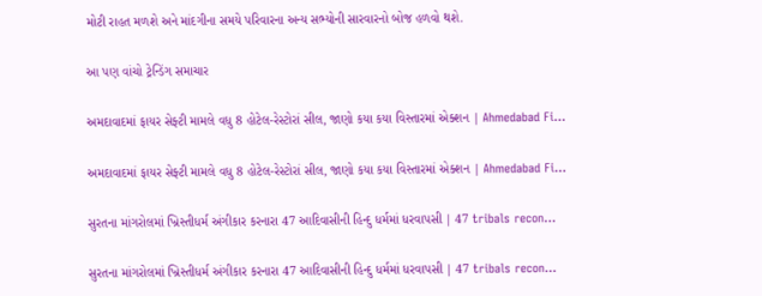મોટી રાહત મળશે અને માંદગીના સમયે પરિવારના અન્ય સભ્યોની સારવારનો બોજ હળવો થશે.

આ પણ વાંચો ટ્રેન્ડિંગ સમાચાર

અમદાવાદમાં ફાયર સેફ્ટી મામલે વધુ 8 હોટેલ-રેસ્ટોરાં સીલ, જાણો કયા કયા વિસ્તારમાં એક્શન | Ahmedabad Fi…

અમદાવાદમાં ફાયર સેફ્ટી મામલે વધુ 8 હોટેલ-રેસ્ટોરાં સીલ, જાણો કયા કયા વિસ્તારમાં એક્શન | Ahmedabad Fi…

સુરતના માંગરોલમાં ખ્રિસ્તીધર્મ અંગીકાર કરનારા 47 આદિવાસીની હિન્દુ ધર્મમાં ધરવાપસી | 47 tribals recon…

સુરતના માંગરોલમાં ખ્રિસ્તીધર્મ અંગીકાર કરનારા 47 આદિવાસીની હિન્દુ ધર્મમાં ધરવાપસી | 47 tribals recon…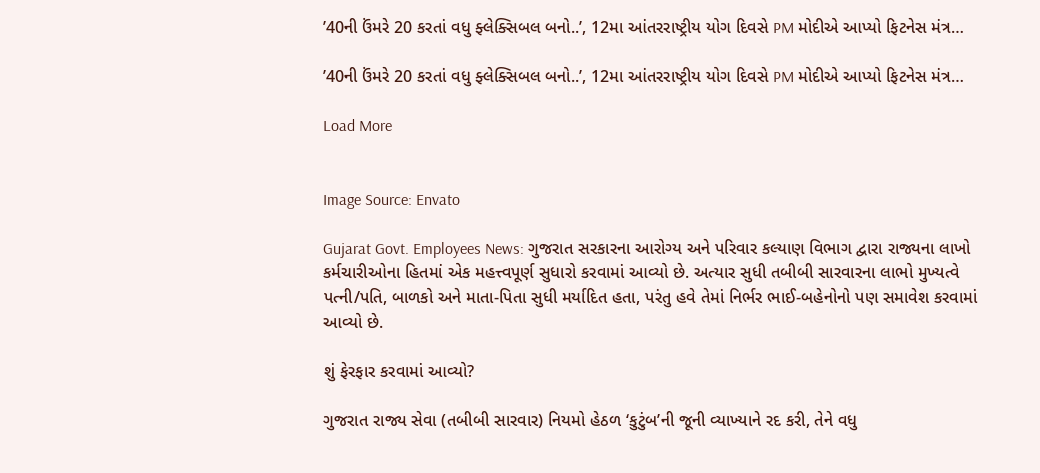’40ની ઉંમરે 20 કરતાં વધુ ફ્લેક્સિબલ બનો..’, 12મા આંતરરાષ્ટ્રીય યોગ દિવસે PM મોદીએ આપ્યો ફિટનેસ મંત્ર…

’40ની ઉંમરે 20 કરતાં વધુ ફ્લેક્સિબલ બનો..’, 12મા આંતરરાષ્ટ્રીય યોગ દિવસે PM મોદીએ આપ્યો ફિટનેસ મંત્ર…

Load More


Image Source: Envato

Gujarat Govt. Employees News: ગુજરાત સરકારના આરોગ્ય અને પરિવાર કલ્યાણ વિભાગ દ્વારા રાજ્યના લાખો કર્મચારીઓના હિતમાં એક મહત્ત્વપૂર્ણ સુધારો કરવામાં આવ્યો છે. અત્યાર સુધી તબીબી સારવારના લાભો મુખ્યત્વે પત્ની/પતિ, બાળકો અને માતા-પિતા સુધી મર્યાદિત હતા, પરંતુ હવે તેમાં નિર્ભર ભાઈ-બહેનોનો પણ સમાવેશ કરવામાં આવ્યો છે.

શું ફેરફાર કરવામાં આવ્યો?

ગુજરાત રાજ્ય સેવા (તબીબી સારવાર) નિયમો હેઠળ ‘કુટુંબ’ની જૂની વ્યાખ્યાને રદ કરી, તેને વધુ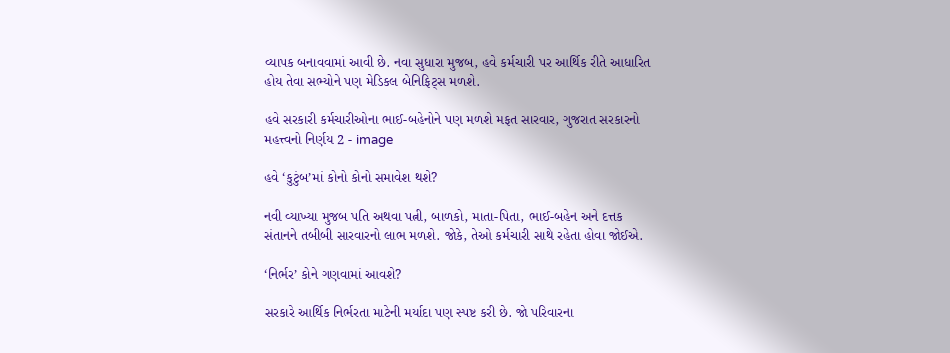વ્યાપક બનાવવામાં આવી છે. નવા સુધારા મુજબ, હવે કર્મચારી પર આર્થિક રીતે આધારિત હોય તેવા સભ્યોને પણ મેડિકલ બેનિફિટ્સ મળશે.

હવે સરકારી કર્મચારીઓના ભાઈ-બહેનોને પણ મળશે મફત સારવાર, ગુજરાત સરકારનો મહત્ત્વનો નિર્ણય 2 - image

હવે ‘કુટુંબ’માં કોનો કોનો સમાવેશ થશે?

નવી વ્યાખ્યા મુજબ પતિ અથવા પત્ની, બાળકો, માતા-પિતા, ભાઈ-બહેન અને દત્તક સંતાનને તબીબી સારવારનો લાભ મળશે. જોકે, તેઓ કર્મચારી સાથે રહેતા હોવા જોઈએ.

‘નિર્ભર’ કોને ગણવામાં આવશે?

સરકારે આર્થિક નિર્ભરતા માટેની મર્યાદા પણ સ્પષ્ટ કરી છે. જો પરિવારના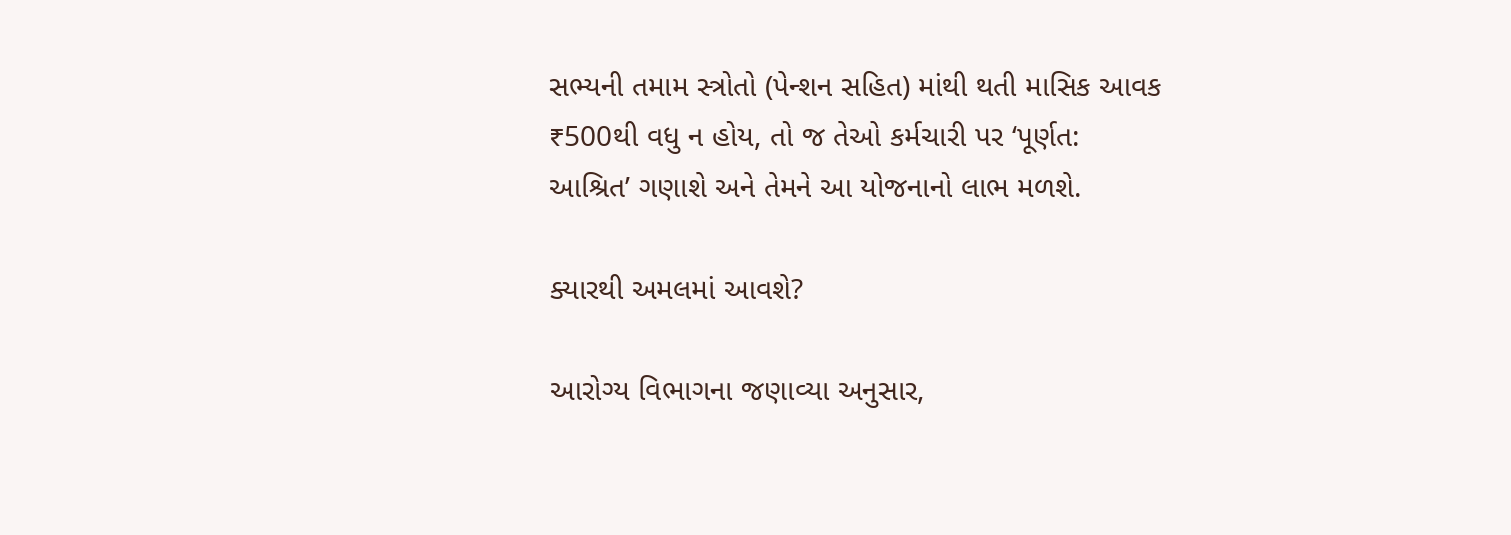સભ્યની તમામ સ્ત્રોતો (પેન્શન સહિત) માંથી થતી માસિક આવક ₹500થી વધુ ન હોય, તો જ તેઓ કર્મચારી પર ‘પૂર્ણત: આશ્રિત’ ગણાશે અને તેમને આ યોજનાનો લાભ મળશે.

ક્યારથી અમલમાં આવશે?

આરોગ્ય વિભાગના જણાવ્યા અનુસાર,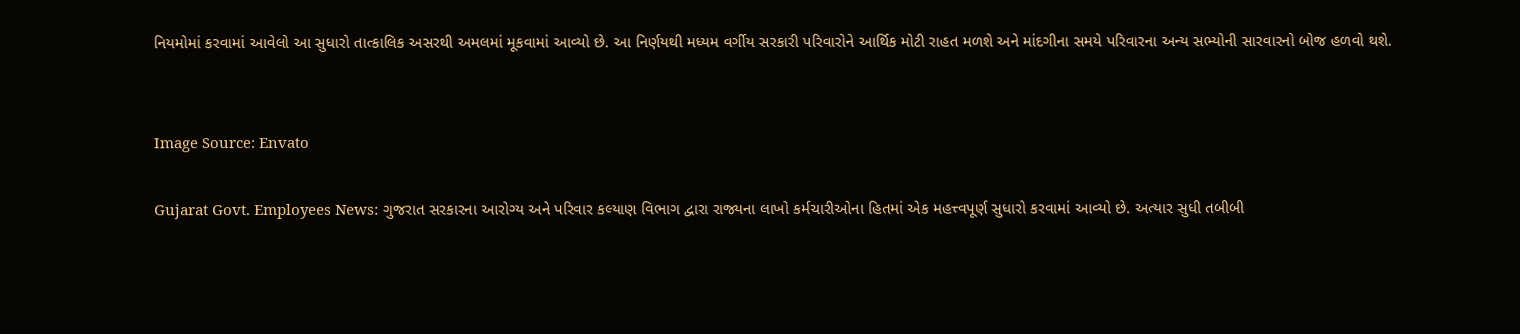નિયમોમાં કરવામાં આવેલો આ સુધારો તાત્કાલિક અસરથી અમલમાં મૂકવામાં આવ્યો છે. આ નિર્ણયથી મધ્યમ વર્ગીય સરકારી પરિવારોને આર્થિક મોટી રાહત મળશે અને માંદગીના સમયે પરિવારના અન્ય સભ્યોની સારવારનો બોજ હળવો થશે.


Image Source: Envato

Gujarat Govt. Employees News: ગુજરાત સરકારના આરોગ્ય અને પરિવાર કલ્યાણ વિભાગ દ્વારા રાજ્યના લાખો કર્મચારીઓના હિતમાં એક મહત્ત્વપૂર્ણ સુધારો કરવામાં આવ્યો છે. અત્યાર સુધી તબીબી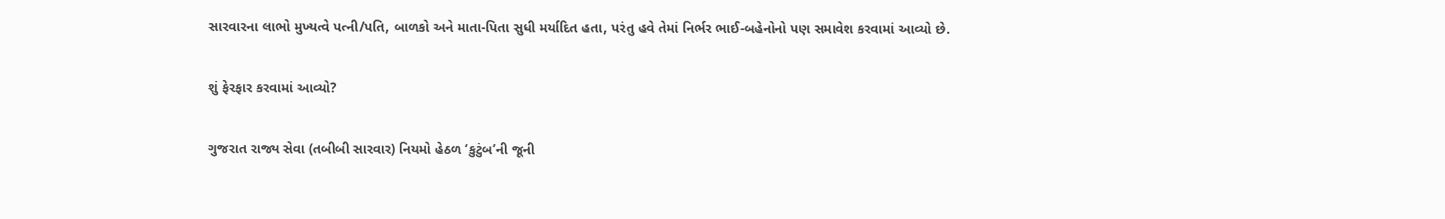સારવારના લાભો મુખ્યત્વે પત્ની/પતિ, બાળકો અને માતા-પિતા સુધી મર્યાદિત હતા, પરંતુ હવે તેમાં નિર્ભર ભાઈ-બહેનોનો પણ સમાવેશ કરવામાં આવ્યો છે.

શું ફેરફાર કરવામાં આવ્યો?

ગુજરાત રાજ્ય સેવા (તબીબી સારવાર) નિયમો હેઠળ ‘કુટુંબ’ની જૂની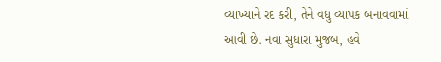વ્યાખ્યાને રદ કરી, તેને વધુ વ્યાપક બનાવવામાં આવી છે. નવા સુધારા મુજબ, હવે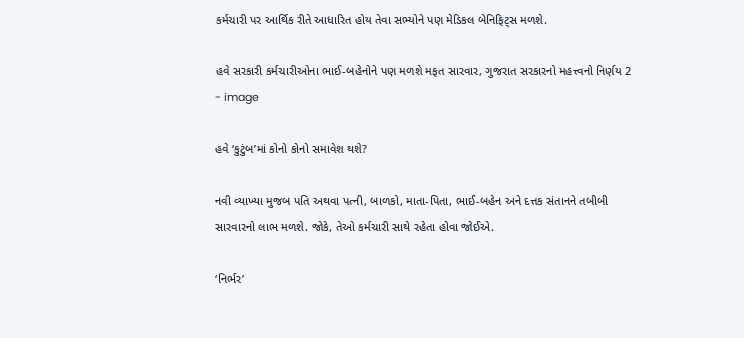કર્મચારી પર આર્થિક રીતે આધારિત હોય તેવા સભ્યોને પણ મેડિકલ બેનિફિટ્સ મળશે.

હવે સરકારી કર્મચારીઓના ભાઈ-બહેનોને પણ મળશે મફત સારવાર, ગુજરાત સરકારનો મહત્ત્વનો નિર્ણય 2 - image

હવે ‘કુટુંબ’માં કોનો કોનો સમાવેશ થશે?

નવી વ્યાખ્યા મુજબ પતિ અથવા પત્ની, બાળકો, માતા-પિતા, ભાઈ-બહેન અને દત્તક સંતાનને તબીબી સારવારનો લાભ મળશે. જોકે, તેઓ કર્મચારી સાથે રહેતા હોવા જોઈએ.

‘નિર્ભર’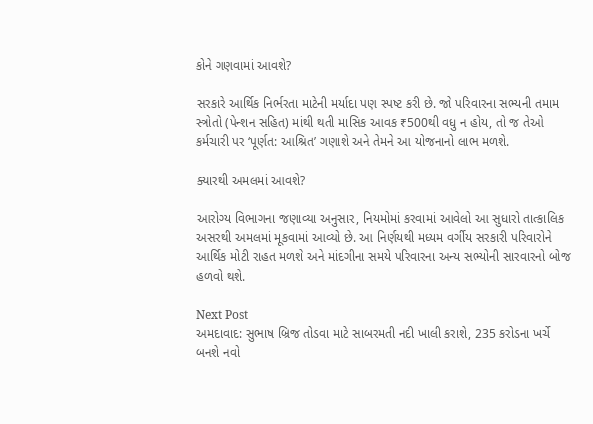કોને ગણવામાં આવશે?

સરકારે આર્થિક નિર્ભરતા માટેની મર્યાદા પણ સ્પષ્ટ કરી છે. જો પરિવારના સભ્યની તમામ સ્ત્રોતો (પેન્શન સહિત) માંથી થતી માસિક આવક ₹500થી વધુ ન હોય, તો જ તેઓ કર્મચારી પર ‘પૂર્ણત: આશ્રિત’ ગણાશે અને તેમને આ યોજનાનો લાભ મળશે.

ક્યારથી અમલમાં આવશે?

આરોગ્ય વિભાગના જણાવ્યા અનુસાર, નિયમોમાં કરવામાં આવેલો આ સુધારો તાત્કાલિક અસરથી અમલમાં મૂકવામાં આવ્યો છે. આ નિર્ણયથી મધ્યમ વર્ગીય સરકારી પરિવારોને આર્થિક મોટી રાહત મળશે અને માંદગીના સમયે પરિવારના અન્ય સભ્યોની સારવારનો બોજ હળવો થશે.

Next Post
અમદાવાદ: સુભાષ બ્રિજ તોડવા માટે સાબરમતી નદી ખાલી કરાશે, 235 કરોડના ખર્ચે બનશે નવો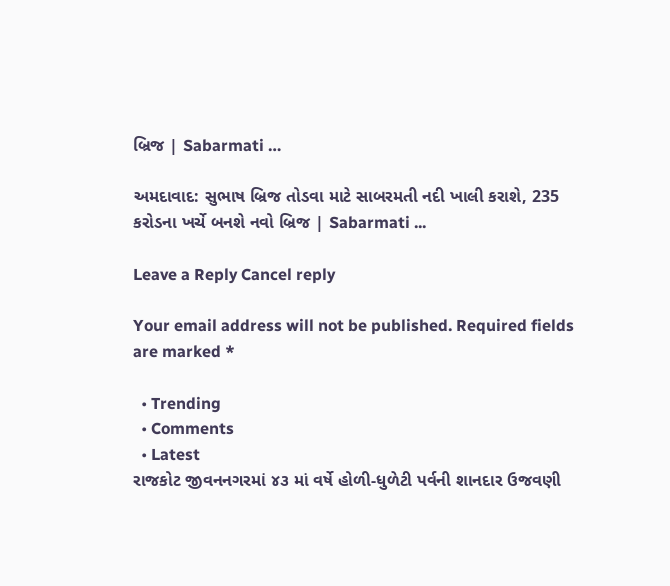બ્રિજ | Sabarmati …

અમદાવાદ: સુભાષ બ્રિજ તોડવા માટે સાબરમતી નદી ખાલી કરાશે, 235 કરોડના ખર્ચે બનશે નવો બ્રિજ | Sabarmati ...

Leave a Reply Cancel reply

Your email address will not be published. Required fields are marked *

  • Trending
  • Comments
  • Latest
રાજકોટ જીવનનગરમાં ૪૩ માં વર્ષે હોળી-ધુળેટી પર્વની શાનદાર ઉજવણી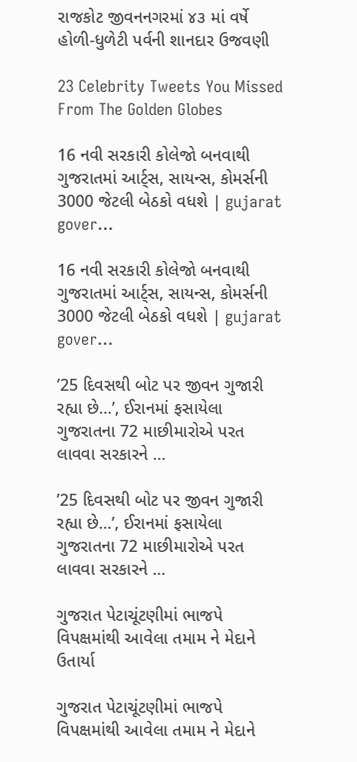રાજકોટ જીવનનગરમાં ૪૩ માં વર્ષે હોળી-ધુળેટી પર્વની શાનદાર ઉજવણી

23 Celebrity Tweets You Missed From The Golden Globes

16 નવી સરકારી કોલેજો બનવાથી ગુજરાતમાં આર્ટ્સ, સાયન્સ, કોમર્સની 3000 જેટલી બેઠકો વધશે | gujarat gover…

16 નવી સરકારી કોલેજો બનવાથી ગુજરાતમાં આર્ટ્સ, સાયન્સ, કોમર્સની 3000 જેટલી બેઠકો વધશે | gujarat gover…

’25 દિવસથી બોટ પર જીવન ગુજારી રહ્યા છે…’, ઈરાનમાં ફસાયેલા ગુજરાતના 72 માછીમારોએ પરત લાવવા સરકારને …

’25 દિવસથી બોટ પર જીવન ગુજારી રહ્યા છે…’, ઈરાનમાં ફસાયેલા ગુજરાતના 72 માછીમારોએ પરત લાવવા સરકારને …

ગુજરાત પેટાચૂંટણીમાં ભાજપે વિપક્ષમાંથી આવેલા તમામ ને મેદાને ઉતાર્યા

ગુજરાત પેટાચૂંટણીમાં ભાજપે વિપક્ષમાંથી આવેલા તમામ ને મેદાને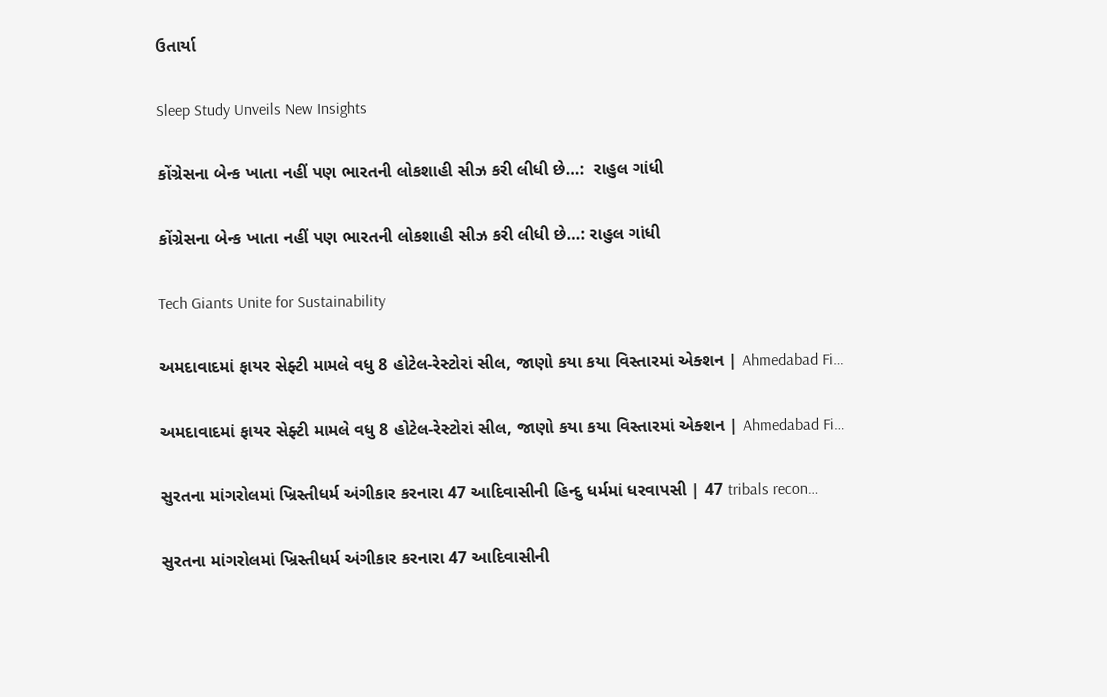ઉતાર્યા

Sleep Study Unveils New Insights

કોંગ્રેસના બેન્ક ખાતા નહીં પણ ભારતની લોકશાહી સીઝ કરી લીધી છે…:  રાહુલ ગાંધી

કોંગ્રેસના બેન્ક ખાતા નહીં પણ ભારતની લોકશાહી સીઝ કરી લીધી છે…: રાહુલ ગાંધી

Tech Giants Unite for Sustainability

અમદાવાદમાં ફાયર સેફ્ટી મામલે વધુ 8 હોટેલ-રેસ્ટોરાં સીલ, જાણો કયા કયા વિસ્તારમાં એક્શન | Ahmedabad Fi…

અમદાવાદમાં ફાયર સેફ્ટી મામલે વધુ 8 હોટેલ-રેસ્ટોરાં સીલ, જાણો કયા કયા વિસ્તારમાં એક્શન | Ahmedabad Fi…

સુરતના માંગરોલમાં ખ્રિસ્તીધર્મ અંગીકાર કરનારા 47 આદિવાસીની હિન્દુ ધર્મમાં ધરવાપસી | 47 tribals recon…

સુરતના માંગરોલમાં ખ્રિસ્તીધર્મ અંગીકાર કરનારા 47 આદિવાસીની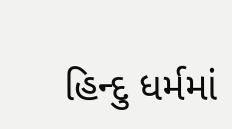હિન્દુ ધર્મમાં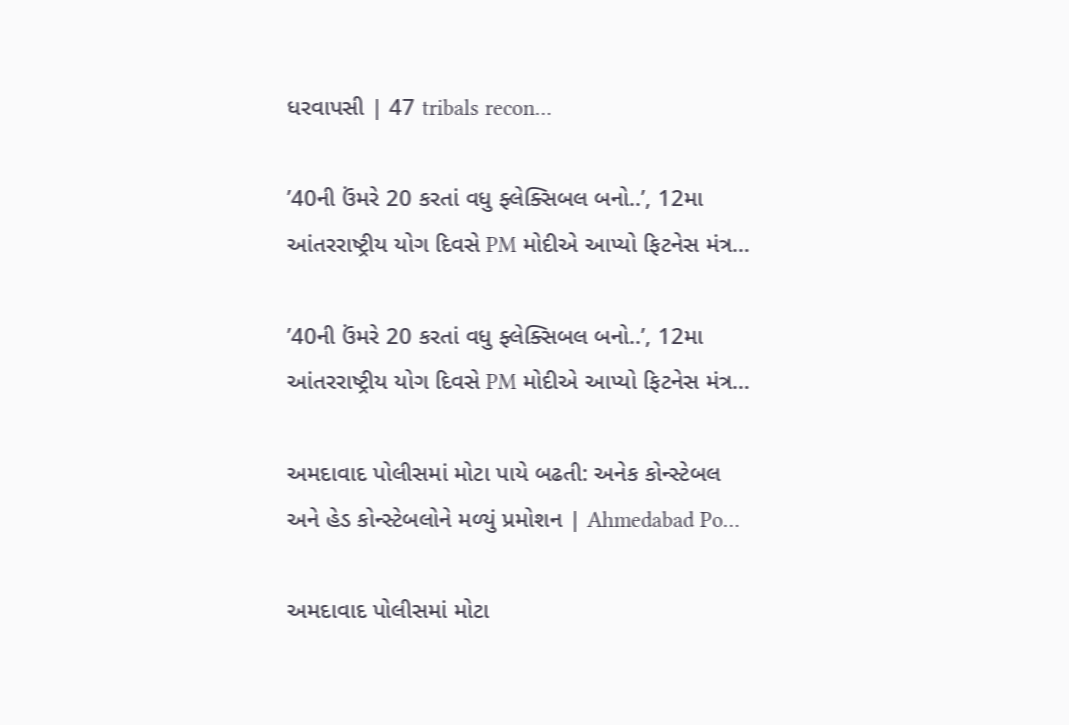ધરવાપસી | 47 tribals recon…

’40ની ઉંમરે 20 કરતાં વધુ ફ્લેક્સિબલ બનો..’, 12મા આંતરરાષ્ટ્રીય યોગ દિવસે PM મોદીએ આપ્યો ફિટનેસ મંત્ર…

’40ની ઉંમરે 20 કરતાં વધુ ફ્લેક્સિબલ બનો..’, 12મા આંતરરાષ્ટ્રીય યોગ દિવસે PM મોદીએ આપ્યો ફિટનેસ મંત્ર…

અમદાવાદ પોલીસમાં મોટા પાયે બઢતી: અનેક કોન્સ્ટેબલ અને હેડ કોન્સ્ટેબલોને મળ્યું પ્રમોશન | Ahmedabad Po…

અમદાવાદ પોલીસમાં મોટા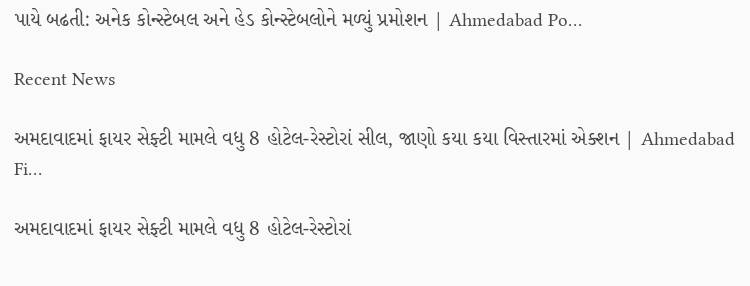પાયે બઢતી: અનેક કોન્સ્ટેબલ અને હેડ કોન્સ્ટેબલોને મળ્યું પ્રમોશન | Ahmedabad Po…

Recent News

અમદાવાદમાં ફાયર સેફ્ટી મામલે વધુ 8 હોટેલ-રેસ્ટોરાં સીલ, જાણો કયા કયા વિસ્તારમાં એક્શન | Ahmedabad Fi…

અમદાવાદમાં ફાયર સેફ્ટી મામલે વધુ 8 હોટેલ-રેસ્ટોરાં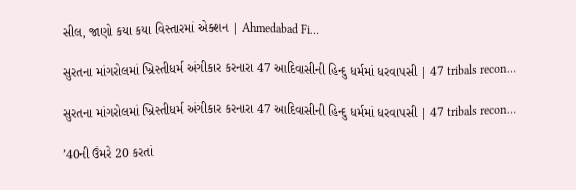સીલ, જાણો કયા કયા વિસ્તારમાં એક્શન | Ahmedabad Fi…

સુરતના માંગરોલમાં ખ્રિસ્તીધર્મ અંગીકાર કરનારા 47 આદિવાસીની હિન્દુ ધર્મમાં ધરવાપસી | 47 tribals recon…

સુરતના માંગરોલમાં ખ્રિસ્તીધર્મ અંગીકાર કરનારા 47 આદિવાસીની હિન્દુ ધર્મમાં ધરવાપસી | 47 tribals recon…

’40ની ઉંમરે 20 કરતાં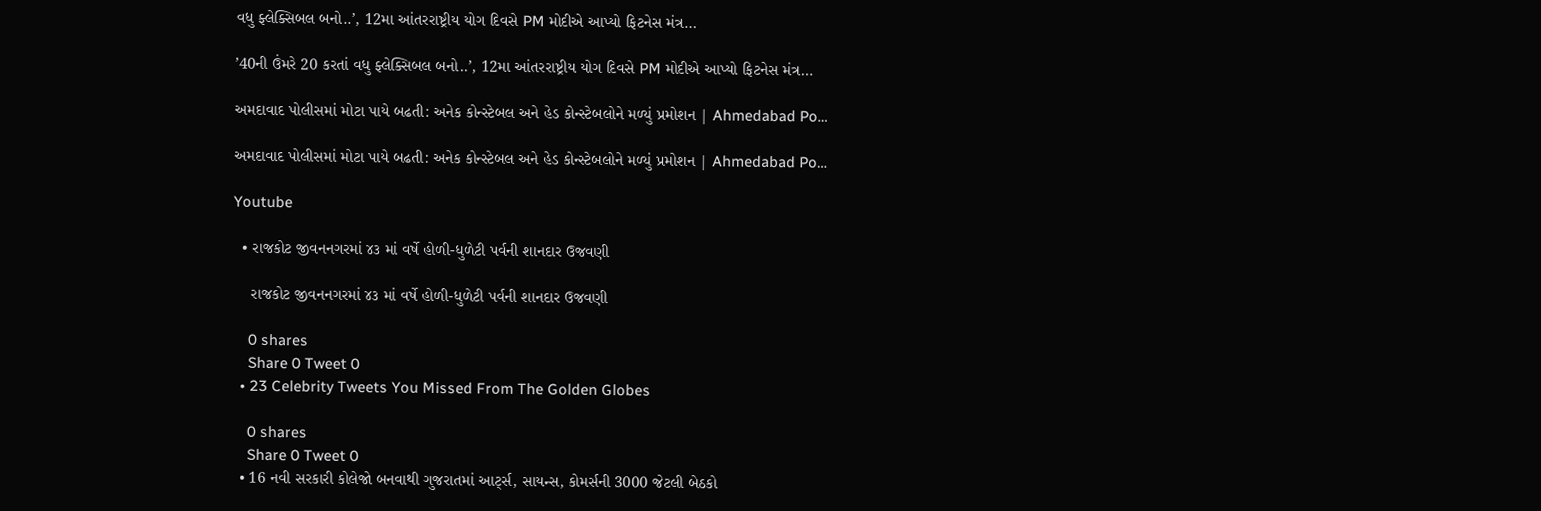વધુ ફ્લેક્સિબલ બનો..’, 12મા આંતરરાષ્ટ્રીય યોગ દિવસે PM મોદીએ આપ્યો ફિટનેસ મંત્ર…

’40ની ઉંમરે 20 કરતાં વધુ ફ્લેક્સિબલ બનો..’, 12મા આંતરરાષ્ટ્રીય યોગ દિવસે PM મોદીએ આપ્યો ફિટનેસ મંત્ર…

અમદાવાદ પોલીસમાં મોટા પાયે બઢતી: અનેક કોન્સ્ટેબલ અને હેડ કોન્સ્ટેબલોને મળ્યું પ્રમોશન | Ahmedabad Po…

અમદાવાદ પોલીસમાં મોટા પાયે બઢતી: અનેક કોન્સ્ટેબલ અને હેડ કોન્સ્ટેબલોને મળ્યું પ્રમોશન | Ahmedabad Po…

Youtube

  • રાજકોટ જીવનનગરમાં ૪૩ માં વર્ષે હોળી-ધુળેટી પર્વની શાનદાર ઉજવણી

    રાજકોટ જીવનનગરમાં ૪૩ માં વર્ષે હોળી-ધુળેટી પર્વની શાનદાર ઉજવણી

    0 shares
    Share 0 Tweet 0
  • 23 Celebrity Tweets You Missed From The Golden Globes

    0 shares
    Share 0 Tweet 0
  • 16 નવી સરકારી કોલેજો બનવાથી ગુજરાતમાં આર્ટ્સ, સાયન્સ, કોમર્સની 3000 જેટલી બેઠકો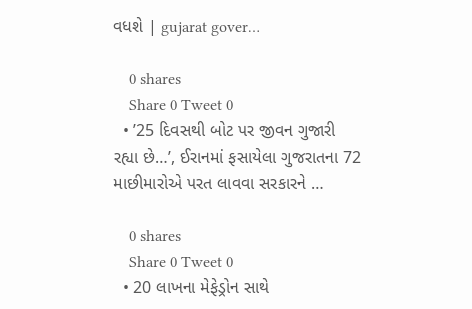વધશે | gujarat gover…

    0 shares
    Share 0 Tweet 0
  • ’25 દિવસથી બોટ પર જીવન ગુજારી રહ્યા છે…’, ઈરાનમાં ફસાયેલા ગુજરાતના 72 માછીમારોએ પરત લાવવા સરકારને …

    0 shares
    Share 0 Tweet 0
  • 20 લાખના મેફેડ્રોન સાથે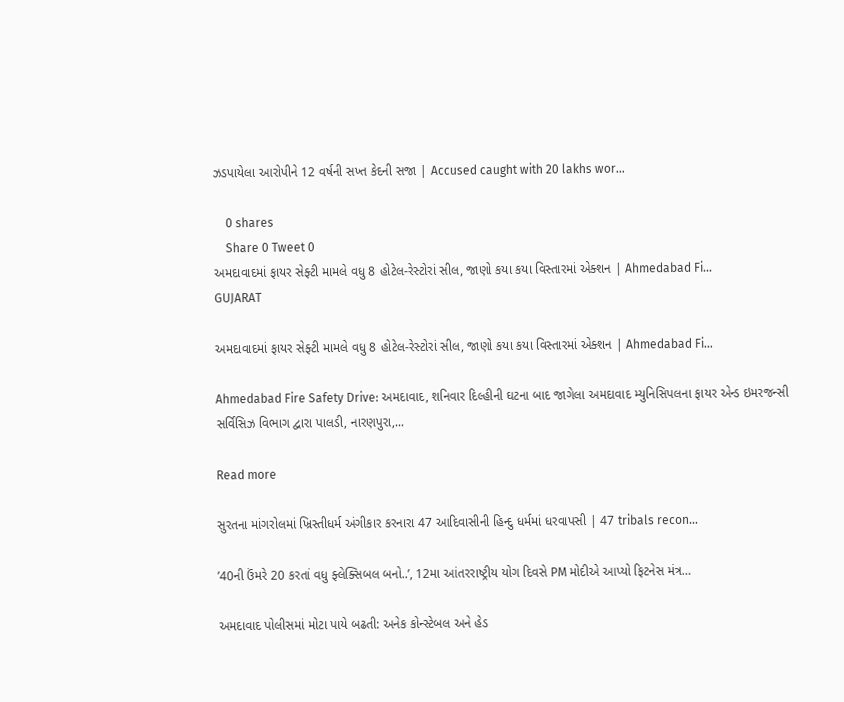ઝડપાયેલા આરોપીને 12 વર્ષની સખ્ત કેદની સજા | Accused caught with 20 lakhs wor…

    0 shares
    Share 0 Tweet 0
અમદાવાદમાં ફાયર સેફ્ટી મામલે વધુ 8 હોટેલ-રેસ્ટોરાં સીલ, જાણો કયા કયા વિસ્તારમાં એક્શન | Ahmedabad Fi…
GUJARAT

અમદાવાદમાં ફાયર સેફ્ટી મામલે વધુ 8 હોટેલ-રેસ્ટોરાં સીલ, જાણો કયા કયા વિસ્તારમાં એક્શન | Ahmedabad Fi…

Ahmedabad Fire Safety Drive: અમદાવાદ, શનિવાર દિલ્હીની ઘટના બાદ જાગેલા અમદાવાદ મ્યુનિસિપલના ફાયર એન્ડ ઇમરજન્સી સર્વિસિઝ વિભાગ દ્વારા પાલડી, નારણપુરા,...

Read more

સુરતના માંગરોલમાં ખ્રિસ્તીધર્મ અંગીકાર કરનારા 47 આદિવાસીની હિન્દુ ધર્મમાં ધરવાપસી | 47 tribals recon…

’40ની ઉંમરે 20 કરતાં વધુ ફ્લેક્સિબલ બનો..’, 12મા આંતરરાષ્ટ્રીય યોગ દિવસે PM મોદીએ આપ્યો ફિટનેસ મંત્ર…

અમદાવાદ પોલીસમાં મોટા પાયે બઢતી: અનેક કોન્સ્ટેબલ અને હેડ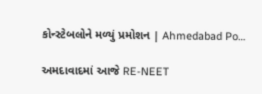કોન્સ્ટેબલોને મળ્યું પ્રમોશન | Ahmedabad Po…

અમદાવાદમાં આજે RE-NEET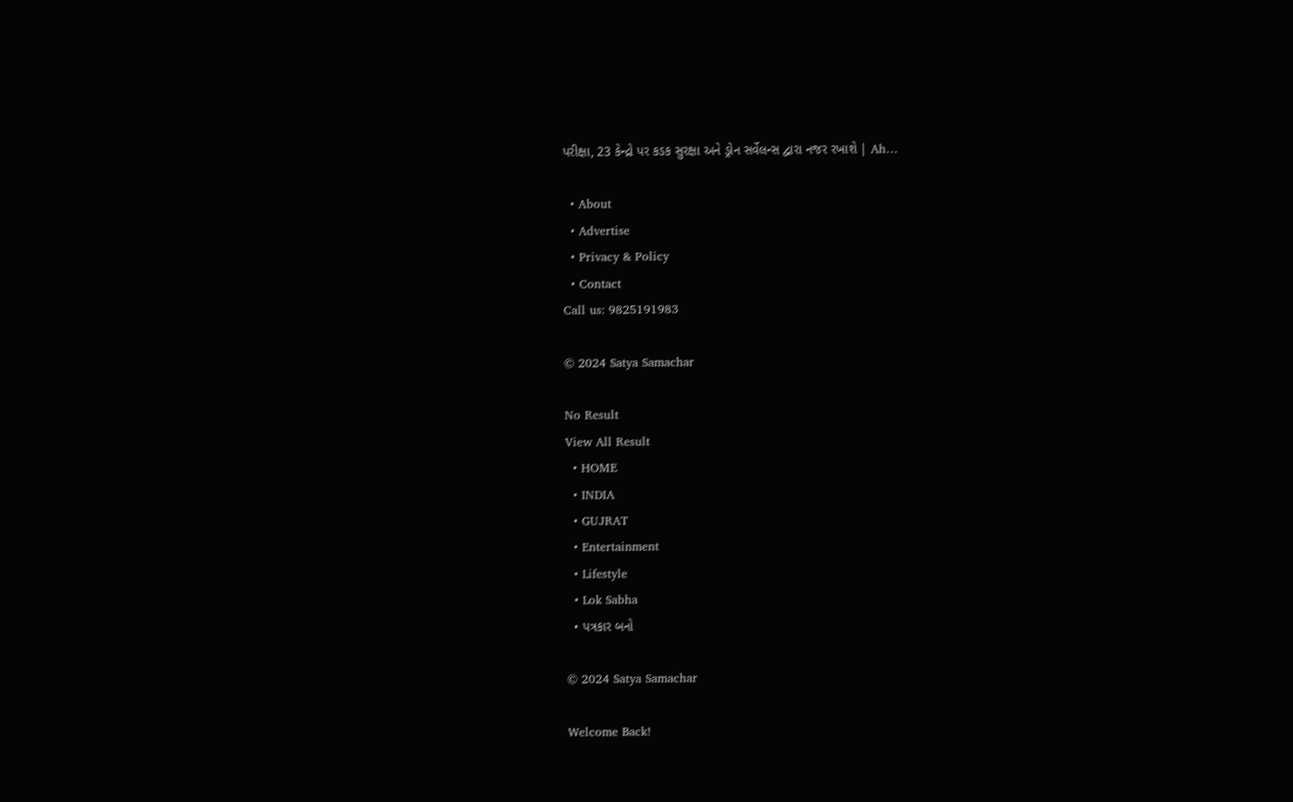પરીક્ષા, 23 કેન્દ્રો પર કડક સુરક્ષા અને ડ્રોન સર્વેલન્સ દ્વારા નજર રખાશે | Ah…

  • About
  • Advertise
  • Privacy & Policy
  • Contact
Call us: 9825191983

© 2024 Satya Samachar

No Result
View All Result
  • HOME
  • INDIA
  • GUJRAT
  • Entertainment
  • Lifestyle
  • Lok Sabha
  • પત્રકાર બનો

© 2024 Satya Samachar

Welcome Back!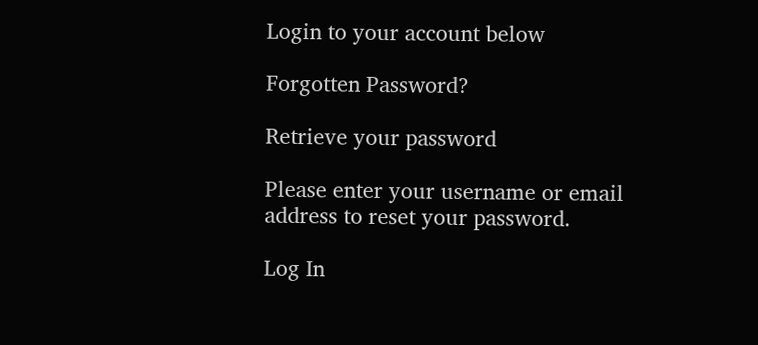Login to your account below

Forgotten Password?

Retrieve your password

Please enter your username or email address to reset your password.

Log In